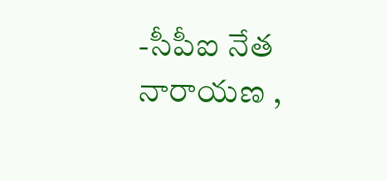-సీపీఐ నేత నారాయణ ,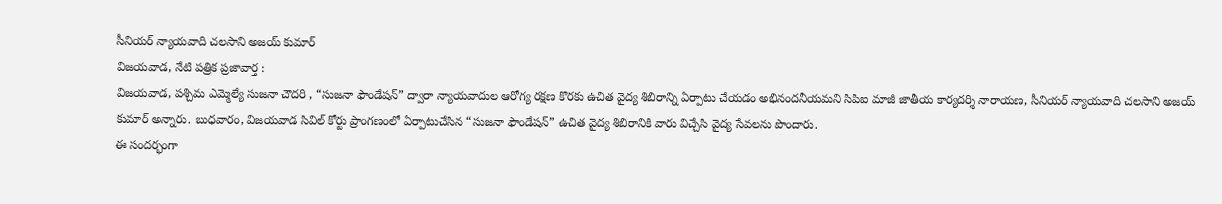సీనియర్ న్యాయవాది చలసాని అజయ్ కుమార్
విజయవాడ, నేటి పత్రిక ప్రజావార్త :
విజయవాడ, పశ్చిమ ఎమ్మెల్యే సుజనా చౌదరి , “సుజనా ఫౌండేషన్” ద్వారా న్యాయవాదుల ఆరోగ్య రక్షణ కొరకు ఉచిత వైద్య శిబిరాన్ని ఏర్పాటు చేయడం అభినందనీయమని సిపిఐ మాజీ జాతీయ కార్యదర్శి నారాయణ, సీనియర్ న్యాయవాది చలసాని అజయ్ కుమార్ అన్నారు. బుధవారం, విజయవాడ సివిల్ కోర్టు ప్రాంగణంలో ఏర్పాటుచేసిన “సుజనా ఫౌండేషన్” ఉచిత వైద్య శిబిరానికి వారు విచ్చేసి వైద్య సేవలను పొందారు.
ఈ సందర్భంగా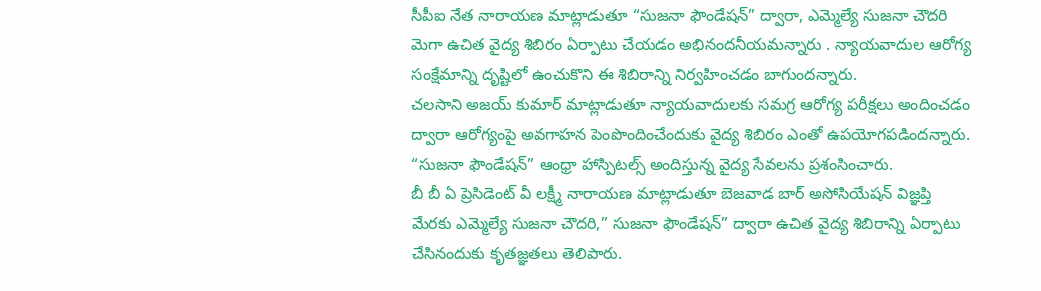సీపీఐ నేత నారాయణ మాట్లాడుతూ “సుజనా ఫౌండేషన్” ద్వారా, ఎమ్మెల్యే సుజనా చౌదరి మెగా ఉచిత వైద్య శిబిరం ఏర్పాటు చేయడం అభినందనీయమన్నారు . న్యాయవాదుల ఆరోగ్య సంక్షేమాన్ని దృష్టిలో ఉంచుకొని ఈ శిబిరాన్ని నిర్వహించడం బాగుందన్నారు.
చలసాని అజయ్ కుమార్ మాట్లాడుతూ న్యాయవాదులకు సమగ్ర ఆరోగ్య పరీక్షలు అందించడం ద్వారా ఆరోగ్యంపై అవగాహన పెంపొందించేందుకు వైద్య శిబిరం ఎంతో ఉపయోగపడిందన్నారు. “సుజనా ఫౌండేషన్” ఆంధ్రా హాస్పిటల్స్ అందిస్తున్న వైద్య సేవలను ప్రశంసించారు.
బీ బీ ఏ ప్రెసిడెంట్ వీ లక్ష్మీ నారాయణ మాట్లాడుతూ బెజవాడ బార్ అసోసియేషన్ విజ్ఞప్తి మేరకు ఎమ్మెల్యే సుజనా చౌదరి,” సుజనా ఫౌండేషన్” ద్వారా ఉచిత వైద్య శిబిరాన్ని ఏర్పాటు చేసినందుకు కృతజ్ఞతలు తెలిపారు.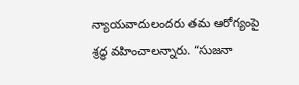న్యాయవాదులందరు తమ ఆరోగ్యంపై శ్రద్ధ వహించాలన్నారు. “సుజనా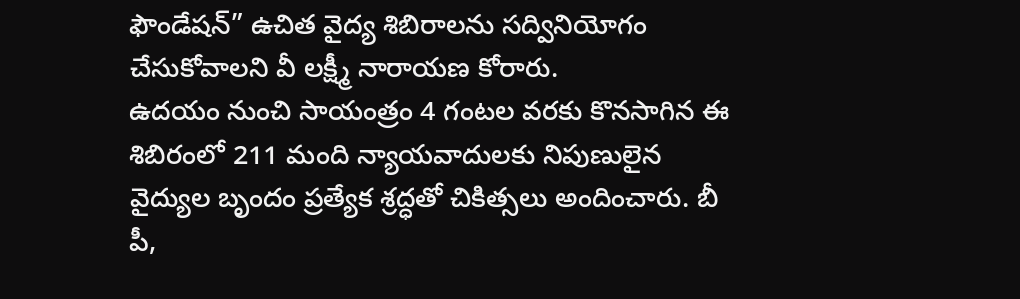ఫౌండేషన్” ఉచిత వైద్య శిబిరాలను సద్వినియోగం చేసుకోవాలని వీ లక్ష్మీ నారాయణ కోరారు.
ఉదయం నుంచి సాయంత్రం 4 గంటల వరకు కొనసాగిన ఈ శిబిరంలో 211 మంది న్యాయవాదులకు నిపుణులైన వైద్యుల బృందం ప్రత్యేక శ్రద్ధతో చికిత్సలు అందించారు. బీ పీ,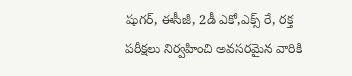షుగర్, ఈసీజీ, 2డీ ఎకో,ఎక్స్ రే, రక్త పరీక్షలు నిర్వహించి అవసరమైన వారికి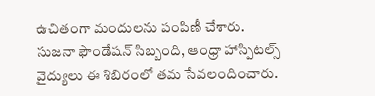ఉచితంగా మందులను పంపిణీ చేశారు.
సుజనా ఫౌండేషన్ సిబ్బంది, ఆంధ్రా హాస్పిటల్స్ వైద్యులు ఈ శిబిరంలో తమ సేవలందించారు.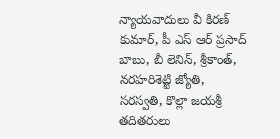న్యాయవాదులు వీ కిరణ్ కుమార్, పీ ఎస్ ఆర్ ప్రసాద్ బాబు, బీ లెనిన్, శ్రీకాంత్, నరహరిశెట్టి జ్యోతి, సరస్వతి, కొల్లా జయశ్రీ తదితరులు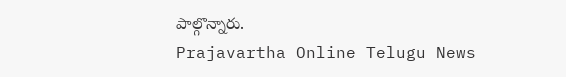పాల్గొన్నారు.
Prajavartha Online Telugu News